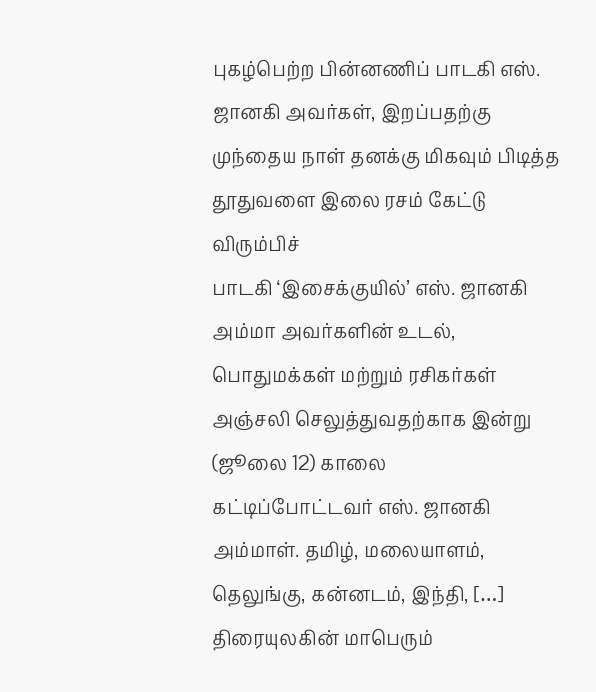புகழ்பெற்ற பின்னணிப் பாடகி எஸ். ஜானகி அவர்கள், இறப்பதற்கு முந்தைய நாள் தனக்கு மிகவும் பிடித்த தூதுவளை இலை ரசம் கேட்டு விரும்பிச்
பாடகி ‘இசைக்குயில்’ எஸ். ஜானகி அம்மா அவர்களின் உடல், பொதுமக்கள் மற்றும் ரசிகர்கள் அஞ்சலி செலுத்துவதற்காக இன்று (ஜூலை 12) காலை
கட்டிப்போட்டவர் எஸ். ஜானகி அம்மாள். தமிழ், மலையாளம், தெலுங்கு, கன்னடம், இந்தி, […]
திரையுலகின் மாபெரும்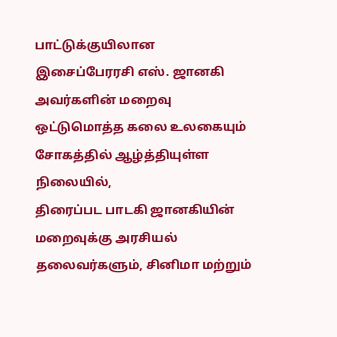பாட்டுக்குயிலான இசைப்பேரரசி எஸ். ஜானகி அவர்களின் மறைவு ஒட்டுமொத்த கலை உலகையும் சோகத்தில் ஆழ்த்தியுள்ள நிலையில்,
திரைப்பட பாடகி ஜானகியின் மறைவுக்கு அரசியல் தலைவர்களும், சினிமா மற்றும்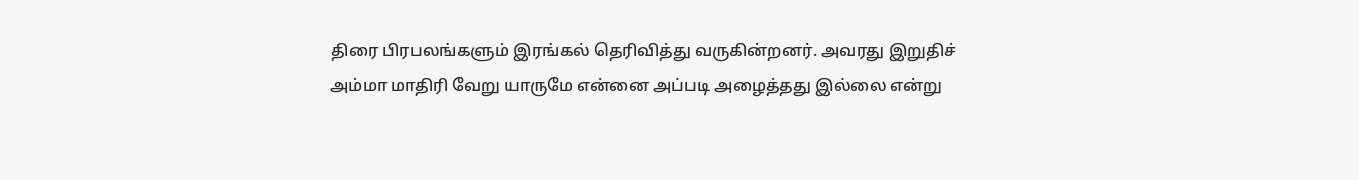திரை பிரபலங்களும் இரங்கல் தெரிவித்து வருகின்றனர். அவரது இறுதிச்
அம்மா மாதிரி வேறு யாருமே என்னை அப்படி அழைத்தது இல்லை என்று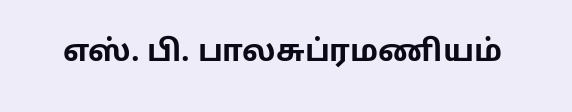எஸ். பி. பாலசுப்ரமணியம்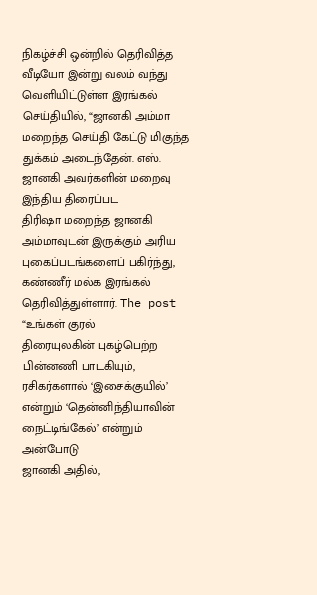நிகழ்ச்சி ஒன்றில் தெரிவித்த வீடியோ இன்று வலம் வந்து
வெளியிட்டுள்ள இரங்கல் செய்தியில், “ஜானகி அம்மா மறைந்த செய்தி கேட்டு மிகுந்த துக்கம் அடைந்தேன். எஸ். ஜானகி அவர்களின் மறைவு இந்திய திரைப்பட
திரிஷா மறைந்த ஜானகி அம்மாவுடன் இருக்கும் அரிய புகைப்படங்களைப் பகிர்ந்து, கண்ணீர் மல்க இரங்கல் தெரிவித்துள்ளார். The post “உங்கள் குரல்
திரையுலகின் புகழ்பெற்ற பின்னணி பாடகியும், ரசிகர்களால் ‘இசைக்குயில்’ என்றும் ‘தென்னிந்தியாவின் நைட்டிங்கேல்’ என்றும் அன்போடு
ஜானகி அதில்,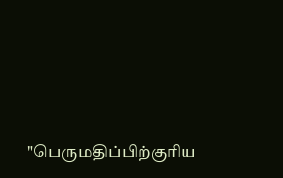"பெருமதிப்பிற்குரிய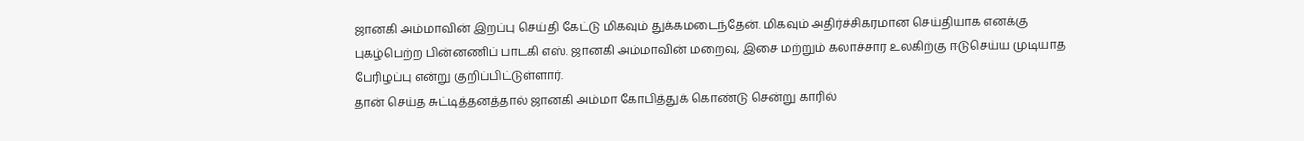ஜானகி அம்மாவின் இறப்பு செய்தி கேட்டு மிகவும் துக்கமடைந்தேன். மிகவும் அதிர்ச்சிகரமான செய்தியாக எனக்கு
புகழ்பெற்ற பின்னணிப் பாடகி எஸ். ஜானகி அம்மாவின் மறைவு, இசை மற்றும் கலாச்சார உலகிற்கு ஈடுசெய்ய முடியாத பேரிழப்பு என்று குறிப்பிட்டுள்ளார்.
தான் செய்த சுட்டித்தனத்தால் ஜானகி அம்மா கோபித்துக் கொண்டு சென்று காரில்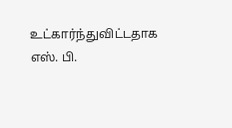உட்கார்ந்துவிட்டதாக எஸ். பி.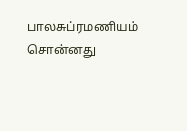பாலசுப்ரமணியம் சொன்னது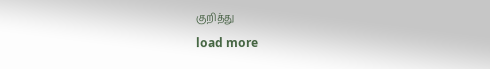குறித்து
load more